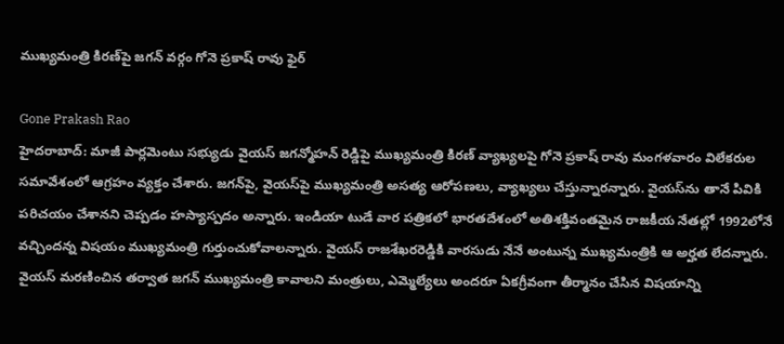ముఖ్యమంత్రి కిరణ్‌పై జగన్ వర్గం గోనె ప్రకాష్ రావు ఫైర్

Gone Prakash Rao
హైదరాబాద్: మాజీ పార్లమెంటు సభ్యుడు వైయస్ జగన్మోహన్ రెడ్డిపై ముఖ్యమంత్రి కిరణ్ వ్యాఖ్యలపై గోనె ప్రకాష్ రావు మంగళవారం విలేకరుల సమావేశంలో ఆగ్రహం వ్యక్తం చేశారు. జగన్‌పై, వైయస్‌పై ముఖ్యమంత్రి అసత్య ఆరోపణలు, వ్యాఖ్యలు చేస్తున్నారన్నారు. వైయస్‌ను తానే పివికి పరిచయం చేశానని చెప్పడం హస్యాస్పదం అన్నారు. ఇండియా టుడే వార పత్రికలో భారతదేశంలో అతిశక్తివంతమైన రాజకీయ నేతల్లో 1992లోనే వచ్చిందన్న విషయం ముఖ్యమంత్రి గుర్తుంచుకోవాలన్నారు. వైయస్ రాజశేఖరరెడ్డికి వారసుడు నేనే అంటున్న ముఖ్యమంత్రికి ఆ అర్హత లేదన్నారు. వైయస్ మరణించిన తర్వాత జగన్ ముఖ్యమంత్రి కావాలని మంత్రులు, ఎమ్మెల్యేలు అందరూ ఏకగ్రీవంగా తీర్మానం చేసిన విషయాన్ని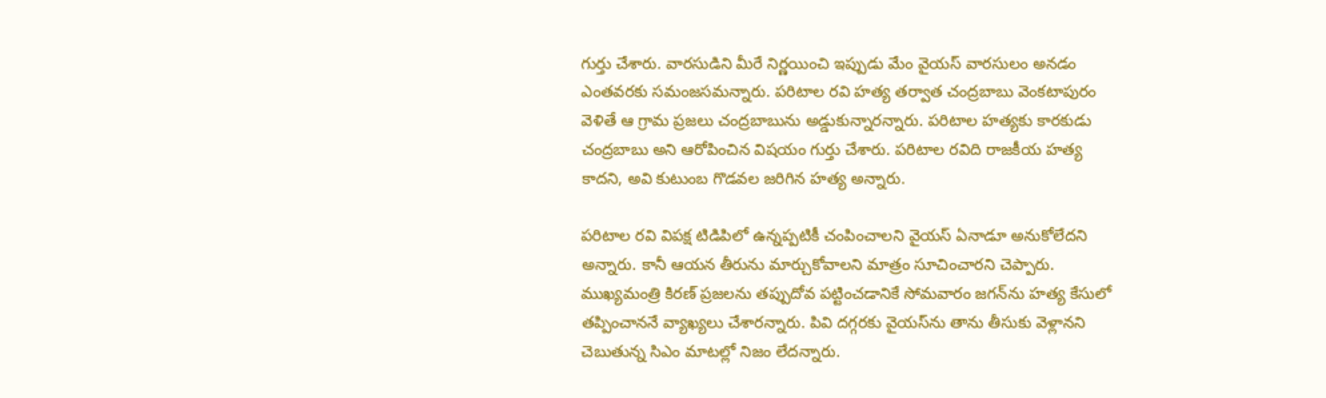గుర్తు చేశారు. వారసుడిని మీరే నిర్ణయించి ఇప్పుడు మేం వైయస్ వారసులం అనడం ఎంతవరకు సమంజసమన్నారు. పరిటాల రవి హత్య తర్వాత చంద్రబాబు వెంకటాపురం వెళితే ఆ గ్రామ ప్రజలు చంద్రబాబును అడ్డుకున్నారన్నారు. పరిటాల హత్యకు కారకుడు చంద్రబాబు అని ఆరోపించిన విషయం గుర్తు చేశారు. పరిటాల రవిది రాజకీయ హత్య కాదని, అవి కుటుంబ గొడవల జరిగిన హత్య అన్నారు.

పరిటాల రవి విపక్ష టిడిపిలో ఉన్నప్పటికీ చంపించాలని వైయస్ ఏనాడూ అనుకోలేదని అన్నారు. కానీ ఆయన తీరును మార్చుకోవాలని మాత్రం సూచించారని చెప్పారు. ముఖ్యమంత్రి కిరణ్ ప్రజలను తప్పుదోవ పట్టించడానికే సోమవారం జగన్‌ను హత్య కేసులో తప్పించాననే వ్యాఖ్యలు చేశారన్నారు. పివి దగ్గరకు వైయస్‌ను తాను తీసుకు వెళ్లానని చెబుతున్న సిఎం మాటల్లో నిజం లేదన్నారు.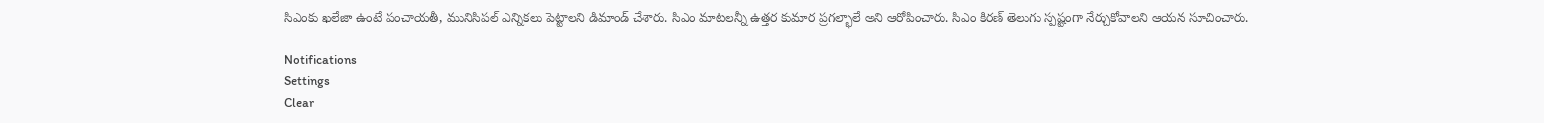సిఎంకు ఖలేజా ఉంటే పంచాయతీ, మునిసిపల్ ఎన్నికలు పెట్టాలని డిమాండ్ చేశారు. సిఎం మాటలన్నీ ఉత్తర కుమార ప్రగల్భాలే అని ఆరోపించారు. సిఎం కిరణ్ తెలుగు స్పష్టంగా నేర్చుకోవాలని ఆయన సూచించారు.

Notifications
Settings
Clear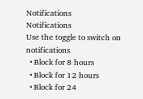Notifications
Notifications
Use the toggle to switch on notifications
  • Block for 8 hours
  • Block for 12 hours
  • Block for 24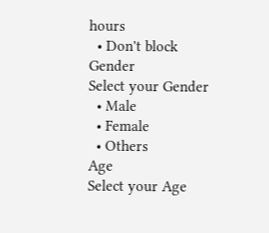hours
  • Don't block
Gender
Select your Gender
  • Male
  • Female
  • Others
Age
Select your Age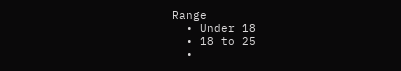Range
  • Under 18
  • 18 to 25
  •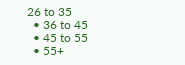26 to 35
  • 36 to 45
  • 45 to 55
  • 55+